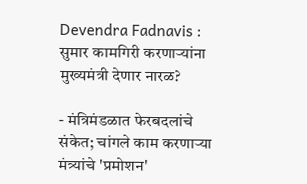Devendra Fadnavis : सुमार कामगिरी करणाऱ्यांना मुख्यमंत्री देणार नारळ?

- मंत्रिमंडळात फेरबदलांचे संकेत; चांगले काम करणाऱ्या मंत्र्यांचे 'प्रमोशन'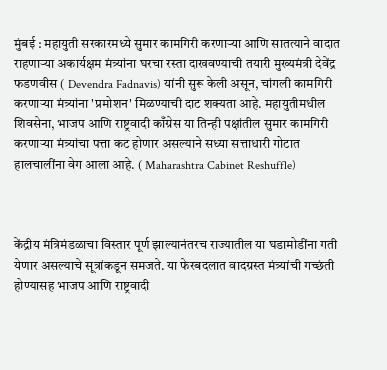मुंबई : महायुती सरकारमध्ये सुमार कामगिरी करणाऱ्या आणि सातत्याने वादात राहणाऱ्या अकार्यक्षम मंत्र्यांना घरचा रस्ता दाखवण्याची तयारी मुख्यमंत्री देवेंद्र फडणवीस ( Devendra Fadnavis) यांनी सुरू केली असून, चांगली कामगिरी करणाऱ्या मंत्र्यांना 'प्रमोशन' मिळण्याची दाट शक्यता आहे. महायुतीमधील शिवसेना, भाजप आणि राष्ट्रवादी काँग्रेस या तिन्ही पक्षांतील सुमार कामगिरी करणाऱ्या मंत्र्यांचा पत्ता कट होणार असल्याने सध्या सत्ताधारी गोटात हालचालींना वेग आला आहे. ( Maharashtra Cabinet Reshuffle)



केंद्रीय मंत्रिमंडळाचा विस्तार पूर्ण झाल्यानंतरच राज्यातील या घडामोडींना गती येणार असल्याचे सूत्रांकडून समजते. या फेरबदलात वादग्रस्त मंत्र्यांची गच्छंती होण्यासह भाजप आणि राष्ट्रवादी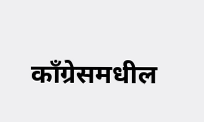काँग्रेसमधील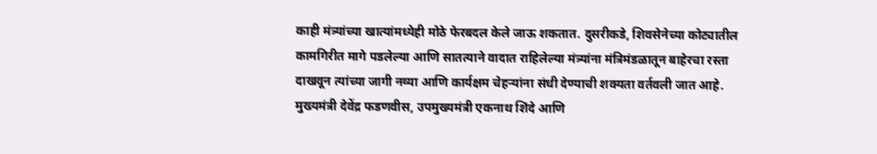काही मंत्र्यांच्या खात्यांमध्येही मोठे फेरबदल केले जाऊ शकतात. दुसरीकडे, शिवसेनेच्या कोट्यातील कामगिरीत मागे पडलेल्या आणि सातत्याने वादात राहिलेल्या मंत्र्यांना मंत्रिमंडळातून बाहेरचा रस्ता दाखवून त्यांच्या जागी नव्या आणि कार्यक्षम चेहऱ्यांना संधी देण्याची शक्यता वर्तवली जात आहे. मुख्यमंत्री देवेंद्र फडणवीस, उपमुख्यमंत्री एकनाथ शिंदे आणि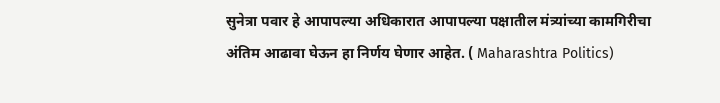सुनेत्रा पवार हे आपापल्या अधिकारात आपापल्या पक्षातील मंत्र्यांच्या कामगिरीचा अंतिम आढावा घेऊन हा निर्णय घेणार आहेत. ( Maharashtra Politics)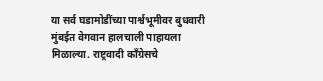या सर्व घडामोडींच्या पार्श्वभूमीवर बुधवारी मुंबईत वेगवान हालचाली पाहायला मिळाल्या. राष्ट्रवादी काँग्रेसचे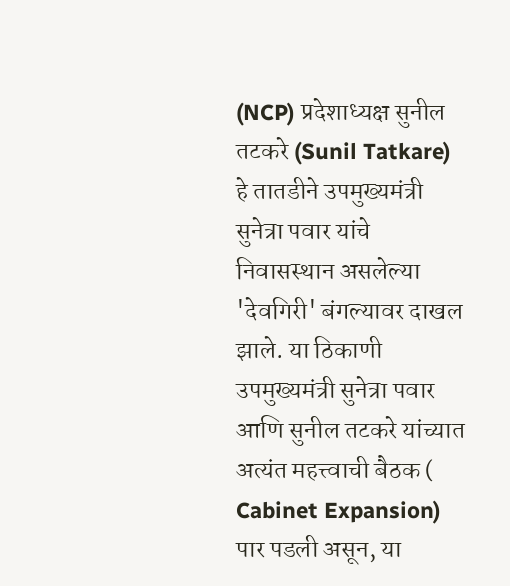(NCP) प्रदेशाध्यक्ष सुनील तटकरे (Sunil Tatkare) हे तातडीने उपमुख्यमंत्री सुनेत्रा पवार यांचे निवासस्थान असलेल्या 'देवगिरी' बंगल्यावर दाखल झाले. या ठिकाणी उपमुख्यमंत्री सुनेत्रा पवार आणि सुनील तटकरे यांच्यात अत्यंत महत्त्वाची बैठक ( Cabinet Expansion) पार पडली असून, या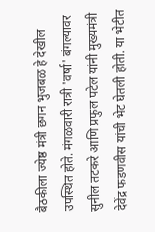बैठकीला ज्येष्ठ मंत्री छगन भुजबळ हे देखील उपस्थित होते. मंगळवारी रात्री 'वर्षा' बंगल्यावर सुनील तटकरे आणि प्रफुल पटेल यांनी मुख्यमंत्री देवेंद्र फडणवीस यांची भेट घेतली होती. या भेटीत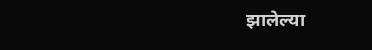झालेल्या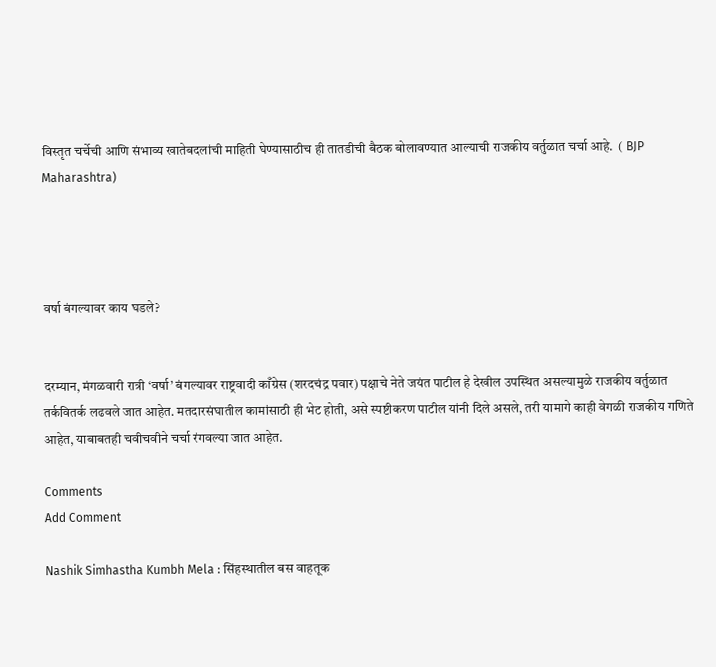विस्तृत चर्चेची आणि संभाव्य खातेबदलांची माहिती घेण्यासाठीच ही तातडीची बैठक बोलावण्यात आल्याची राजकीय वर्तुळात चर्चा आहे.  ( BJP Maharashtra)




वर्षा बंगल्यावर काय घडले?


दरम्यान, मंगळवारी रात्री ‘वर्षा’ बंगल्यावर राष्ट्रवादी काँग्रेस (शरदचंद्र पवार) पक्षाचे नेते जयंत पाटील हे देखील उपस्थित असल्यामुळे राजकीय वर्तुळात तर्कवितर्क लढवले जात आहेत. मतदारसंघातील कामांसाठी ही भेट होती, असे स्पष्टीकरण पाटील यांनी दिले असले, तरी यामागे काही वेगळी राजकीय गणिते आहेत, याबाबतही चवीचवीने चर्चा रंगवल्या जात आहेत.

Comments
Add Comment

Nashik Simhastha Kumbh Mela : सिंहस्थातील बस वाहतूक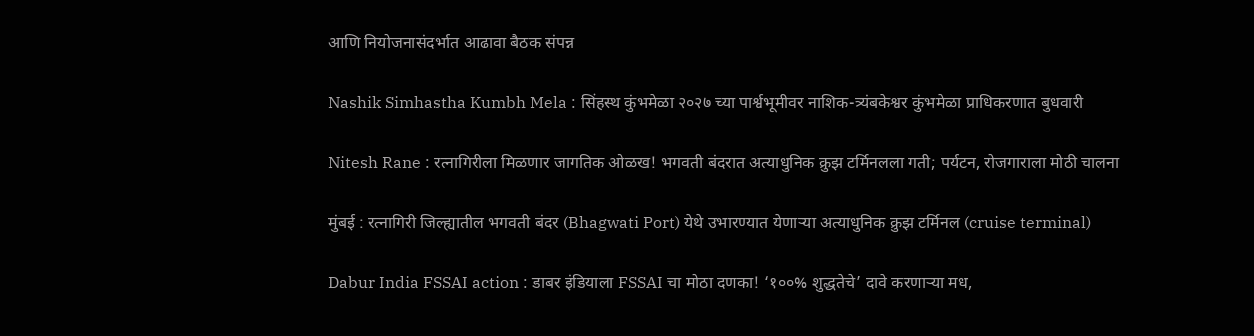आणि नियोजनासंदर्भात आढावा बैठक संपन्न

Nashik Simhastha Kumbh Mela : सिंहस्थ कुंभमेळा २०२७ च्या पार्श्वभूमीवर नाशिक-त्र्यंबकेश्वर कुंभमेळा प्राधिकरणात बुधवारी

Nitesh Rane : रत्नागिरीला मिळणार जागतिक ओळख! भगवती बंदरात अत्याधुनिक क्रुझ टर्मिनलला गती; पर्यटन, रोजगाराला मोठी चालना

मुंबई : रत्नागिरी जिल्ह्यातील भगवती बंदर (Bhagwati Port) येथे उभारण्यात येणाऱ्या अत्याधुनिक क्रुझ टर्मिनल (cruise terminal)

Dabur India FSSAI action : डाबर इंडियाला FSSAI चा मोठा दणका! ‘१००% शुद्धतेचे’ दावे करणाऱ्या मध,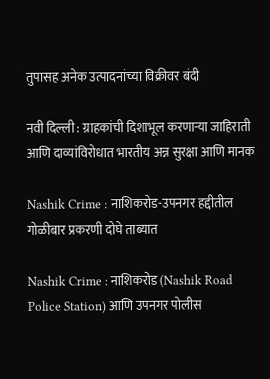तुपासह अनेक उत्पादनांच्या विक्रीवर बंदी

नवी दिल्ली : ग्राहकांची दिशाभूल करणाऱ्या जाहिराती आणि दाव्यांविरोधात भारतीय अन्न सुरक्षा आणि मानक

Nashik Crime : नाशिकरोड-उपनगर हद्दीतील गोळीबार प्रकरणी दोघे ताब्यात

Nashik Crime : नाशिकरोड (Nashik Road Police Station) आणि उपनगर पोलीस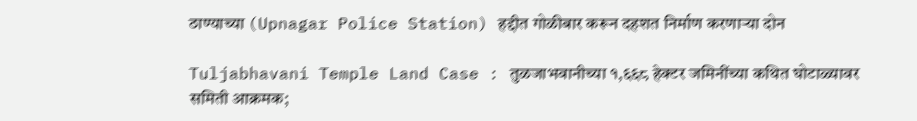ठाण्याच्या (Upnagar Police Station) हद्दीत गोळीबार करून दहशत निर्माण करणाऱ्या दोन

Tuljabhavani Temple Land Case : तुळजाभवानीच्या १,६६८ हेक्टर जमिनींच्या कथित घोटाळ्यावर समिती आक्रमक;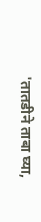'तातडीने ताबा घ्या,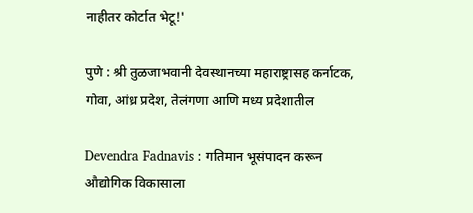नाहीतर कोर्टात भेटू!'

पुणे : श्री तुळजाभवानी देवस्थानच्या महाराष्ट्रासह कर्नाटक, गोवा, आंध्र प्रदेश, तेलंगणा आणि मध्य प्रदेशातील

Devendra Fadnavis : गतिमान भूसंपादन करून औद्योगिक विकासाला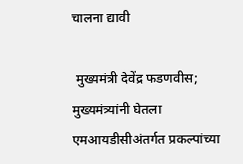चालना द्यावी

 मुख्यमंत्री देवेंद्र फडणवीस; मुख्यमंत्र्यांनी घेतला एमआयडीसीअंतर्गत प्रकल्पांच्या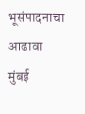भूसंपादनाचा आढावा मुंबई